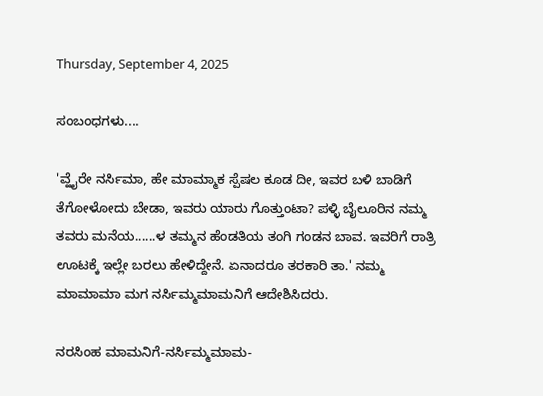Thursday, September 4, 2025

ಸಂಬಂಧಗಳು....

'ವ್ಹೈರೇ ನರ್ಸಿಮಾ, ಹೇ ಮಾಮ್ಮಾಕ ಸ್ಪೆಷಲ ಕೂಡ ದೀ, ಇವರ ಬಳಿ ಬಾಡಿಗೆ ತೆಗೋಳೋದು ಬೇಡಾ, ಇವರು ಯಾರು ಗೊತ್ತುಂಟಾ? ಪಳ್ಳಿ ಬೈಲೂರಿನ ನಮ್ಮ ತವರು ಮನೆಯ......ಳ ತಮ್ಮನ ಹೆಂಡತಿಯ ತಂಗಿ ಗಂಡನ ಬಾವ. ಇವರಿಗೆ ರಾತ್ರಿ ಊಟಕ್ಕೆ ಇಲ್ಲೇ ಬರಲು ಹೇಳಿದ್ದೇನೆ. ಏನಾದರೂ ತರಕಾರಿ ತಾ.' ನಮ್ಮ ಮಾಮಾಮಾ ಮಗ ನರ್ಸಿಮ್ಮಮಾಮನಿಗೆ ಆದೇಶಿಸಿದರು.

ನರಸಿಂಹ ಮಾಮನಿಗೆ-ನರ್ಸಿಮ್ಮಮಾಮ-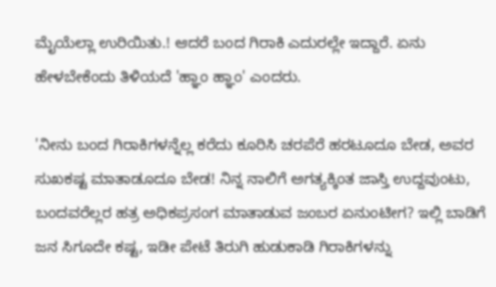ಮೈಯೆಲ್ಲಾ ಉರಿಯಿತು.! ಆದರೆ ಬಂದ ಗಿರಾಕಿ ಎದುರಲ್ಲೇ ಇದ್ದಾರೆ. ಏನು ಹೇಳಬೇಕೆಂದು ತಿಳಿಯದೆ 'ಹ್ಞಾಂ ಹ್ಞಾಂ' ಎಂದರು.

'ನೀನು ಬಂದ ಗಿರಾಕಿಗಳನ್ನೆಲ್ಲ ಕರೆದು ಕೂರಿಸಿ ಚರಪೆರೆ ಹರಟೂದೂ ಬೇಡ, ಅವರ ಸುಖಕಷ್ಟ ಮಾತಾಡೂದೂ ಬೇಡ! ನಿನ್ನ ನಾಲಿಗೆ ಅಗತ್ಯಕ್ಕಿಂತ ಜಾಸ್ತಿ ಉದ್ದವುಂಟು, ಬಂದವರೆಲ್ಲರ ಹತ್ರ ಅಧಿಕಪ್ರಸಂಗ ಮಾತಾಡುವ ಜಂಬರ ಏನುಂಟೀಗ? ಇಲ್ಲಿ ಬಾಡಿಗೆ ಜನ ಸಿಗೂದೇ ಕಷ್ಟ, ಇಡೀ ಪೇಟೆ ತಿರುಗಿ ಹುಡುಕಾಡಿ ಗಿರಾಕಿಗಳನ್ನು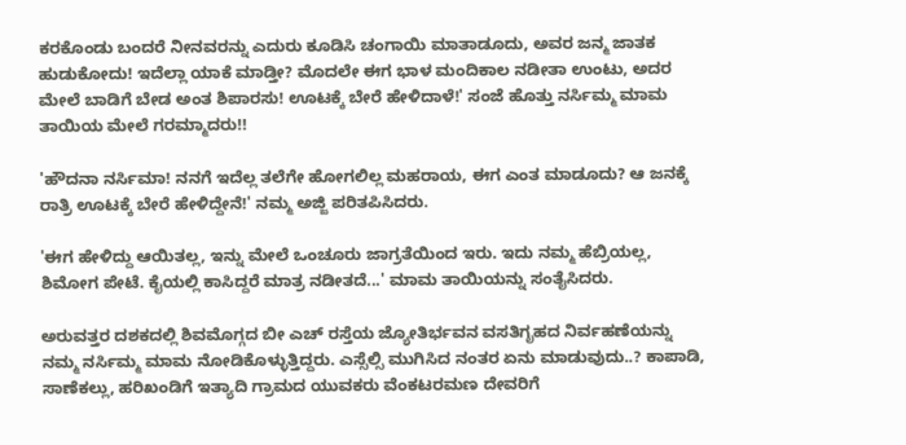ಕರಕೊಂಡು ಬಂದರೆ ನೀನವರನ್ನು ಎದುರು ಕೂಡಿಸಿ ಚಂಗಾಯಿ ಮಾತಾಡೂದು, ಅವರ ಜನ್ಮ ಜಾತಕ ಹುಡುಕೋದು! ಇದೆಲ್ಲಾ ಯಾಕೆ ಮಾಡ್ತೀ? ಮೊದಲೇ ಈಗ ಭಾಳ ಮಂದಿಕಾಲ ನಡೀತಾ ಉಂಟು, ಅದರ ಮೇಲೆ ಬಾಡಿಗೆ ಬೇಡ ಅಂತ ಶಿಪಾರಸು! ಊಟಕ್ಕೆ ಬೇರೆ ಹೇಳಿದಾಳೆ!' ಸಂಜೆ ಹೊತ್ತು ನರ್ಸಿಮ್ಮ ಮಾಮ ತಾಯಿಯ ಮೇಲೆ ಗರಮ್ಮಾದರು!!

'ಹೌದನಾ ನರ್ಸಿಮಾ! ನನಗೆ ಇದೆಲ್ಲ ತಲೆಗೇ ಹೋಗಲಿಲ್ಲ ಮಹರಾಯ, ಈಗ ಎಂತ ಮಾಡೂದು? ಆ ಜನಕ್ಕೆ ರಾತ್ರಿ ಊಟಕ್ಕೆ ಬೇರೆ ಹೇಳಿದ್ದೇನೆ!' ನಮ್ಮ ಅಜ್ಜಿ ಪರಿತಪಿಸಿದರು.

'ಈಗ ಹೇಳಿದ್ದು ಆಯಿತಲ್ಲ, ಇನ್ನು ಮೇಲೆ ಒಂಚೂರು ಜಾಗ್ರತೆಯಿಂದ ಇರು. ಇದು ನಮ್ಮ ಹೆಬ್ರಿಯಲ್ಲ, ಶಿಮೋಗ ಪೇಟೆ. ಕೈಯಲ್ಲಿ ಕಾಸಿದ್ದರೆ ಮಾತ್ರ ನಡೀತದೆ...' ಮಾಮ ತಾಯಿಯನ್ನು ಸಂತೈಸಿದರು.

ಅರುವತ್ತರ ದಶಕದಲ್ಲಿ ಶಿವಮೊಗ್ಗದ ಬೀ ಎಚ್ ರಸ್ತೆಯ ಜ್ಯೋತಿರ್ಭವನ ವಸತಿಗೃಹದ ನಿರ್ವಹಣೆಯನ್ನು ನಮ್ಮ ನರ್ಸಿಮ್ಮ ಮಾಮ ನೋಡಿಕೊಳ್ಳುತ್ತಿದ್ದರು. ಎಸ್ಸೆಲ್ಸಿ ಮುಗಿಸಿದ ನಂತರ ಏನು ಮಾಡುವುದು..? ಕಾಪಾಡಿ, ಸಾಣೆಕಲ್ಲು, ಹರಿಖಂಡಿಗೆ ಇತ್ಯಾದಿ ಗ್ರಾಮದ ಯುವಕರು ವೆಂಕಟರಮಣ ದೇವರಿಗೆ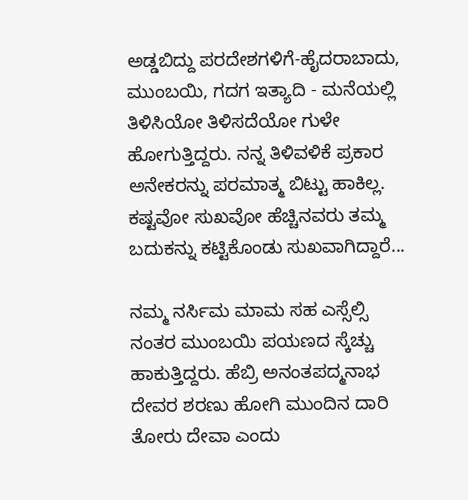ಅಡ್ಡಬಿದ್ದು ಪರದೇಶಗಳಿಗೆ-ಹೈದರಾಬಾದು, ಮುಂಬಯಿ, ಗದಗ ಇತ್ಯಾದಿ - ಮನೆಯಲ್ಲಿ ತಿಳಿಸಿಯೋ ತಿಳಿಸದೆಯೋ ಗುಳೇ ಹೋಗುತ್ತಿದ್ದರು. ನನ್ನ ತಿಳಿವಳಿಕೆ ಪ್ರಕಾರ ಅನೇಕರನ್ನು ಪರಮಾತ್ಮ ಬಿಟ್ಟು ಹಾಕಿಲ್ಲ. ಕಷ್ಟವೋ ಸುಖವೋ ಹೆಚ್ಚಿನವರು ತಮ್ಮ ಬದುಕನ್ನು ಕಟ್ಟಿಕೊಂಡು ಸುಖವಾಗಿದ್ದಾರೆ...

ನಮ್ಮ ನರ್ಸಿಮ ಮಾಮ ಸಹ ಎಸ್ಸೆಲ್ಸಿ ನಂತರ ಮುಂಬಯಿ ಪಯಣದ ಸ್ಕೆಚ್ಚು ಹಾಕುತ್ತಿದ್ದರು. ಹೆಬ್ರಿ ಅನಂತಪದ್ಮನಾಭ ದೇವರ ಶರಣು ಹೋಗಿ ಮುಂದಿನ ದಾರಿ ತೋರು ದೇವಾ ಎಂದು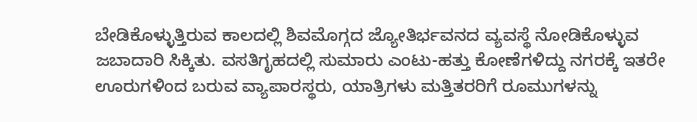ಬೇಡಿಕೊಳ್ಳುತ್ತಿರುವ ಕಾಲದಲ್ಲಿ ಶಿವಮೊಗ್ಗದ ಜ್ಯೋತಿರ್ಭವನದ ವ್ಯವಸ್ಥೆ ನೋಡಿಕೊಳ್ಳುವ ಜಬಾದಾರಿ ಸಿಕ್ಕಿತು. ವಸತಿಗೃಹದಲ್ಲಿ ಸುಮಾರು ಎಂಟು-ಹತ್ತು ಕೋಣೆಗಳಿದ್ದು ನಗರಕ್ಕೆ ಇತರೇ ಊರುಗಳಿಂದ ಬರುವ ವ್ಯಾಪಾರಸ್ಥರು, ಯಾತ್ರಿಗಳು ಮತ್ತಿತರರಿಗೆ ರೂಮುಗಳನ್ನು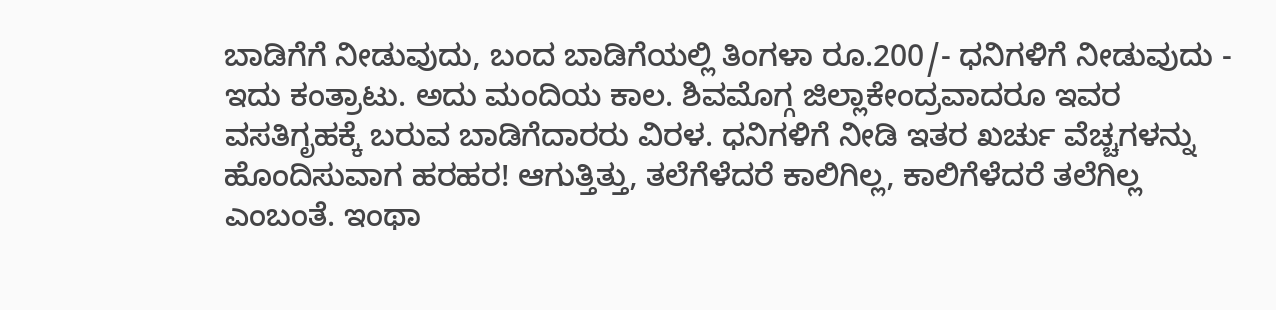ಬಾಡಿಗೆಗೆ ನೀಡುವುದು, ಬಂದ ಬಾಡಿಗೆಯಲ್ಲಿ ತಿಂಗಳಾ ರೂ.200/- ಧನಿಗಳಿಗೆ ನೀಡುವುದು - ಇದು ಕಂತ್ರಾಟು. ಅದು ಮಂದಿಯ ಕಾಲ. ಶಿವಮೊಗ್ಗ ಜಿಲ್ಲಾಕೇಂದ್ರವಾದರೂ ಇವರ ವಸತಿಗೃಹಕ್ಕೆ ಬರುವ ಬಾಡಿಗೆದಾರರು ವಿರಳ. ಧನಿಗಳಿಗೆ ನೀಡಿ ಇತರ ಖರ್ಚು ವೆಚ್ಚಗಳನ್ನು ಹೊಂದಿಸುವಾಗ ಹರಹರ! ಆಗುತ್ತಿತ್ತು, ತಲೆಗೆಳೆದರೆ ಕಾಲಿಗಿಲ್ಲ, ಕಾಲಿಗೆಳೆದರೆ ತಲೆಗಿಲ್ಲ ಎಂಬಂತೆ. ಇಂಥಾ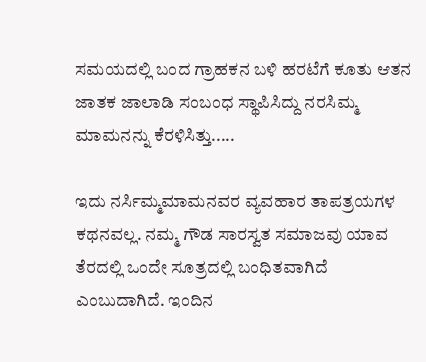ಸಮಯದಲ್ಲಿ ಬಂದ ಗ್ರಾಹಕನ ಬಳಿ ಹರಟೆಗೆ ಕೂತು ಆತನ ಜಾತಕ ಜಾಲಾಡಿ ಸಂಬಂಧ ಸ್ಥಾಪಿಸಿದ್ದು ನರಸಿಮ್ಮ ಮಾಮನನ್ನು ಕೆರಳಿಸಿತ್ತು.....

ಇದು ನರ್ಸಿಮ್ಮಮಾಮನವರ ವ್ಯವಹಾರ ತಾಪತ್ರಯಗಳ ಕಥನವಲ್ಲ. ನಮ್ಮ ಗೌಡ ಸಾರಸ್ವತ ಸಮಾಜವು ಯಾವ ತೆರದಲ್ಲಿ ಒಂದೇ ಸೂತ್ರದಲ್ಲಿ ಬಂಧಿತವಾಗಿದೆ ಎಂಬುದಾಗಿದೆ. ಇಂದಿನ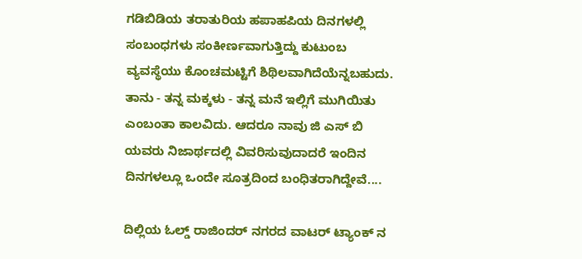ಗಡಿಬಿಡಿಯ ತರಾತುರಿಯ ಹಪಾಹಪಿಯ ದಿನಗಳಲ್ಲಿ ಸಂಬಂಧಗಳು ಸಂಕೀರ್ಣವಾಗುತ್ತಿದ್ದು ಕುಟುಂಬ ವ್ಯವಸ್ಥೆಯು ಕೊಂಚಮಟ್ಟಿಗೆ ಶಿಥಿಲವಾಗಿದೆಯೆನ್ನಬಹುದು. ತಾನು - ತನ್ನ ಮಕ್ಕಳು - ತನ್ನ ಮನೆ ಇಲ್ಲಿಗೆ ಮುಗಿಯಿತು ಎಂಬಂತಾ ಕಾಲವಿದು. ಆದರೂ ನಾವು ಜಿ ಎಸ್ ಬಿ ಯವರು ನಿಜಾರ್ಥದಲ್ಲಿ ವಿವರಿಸುವುದಾದರೆ ಇಂದಿನ ದಿನಗಳಲ್ಲೂ ಒಂದೇ ಸೂತ್ರದಿಂದ ಬಂಧಿತರಾಗಿದ್ದೇವೆ....

ದಿಲ್ಲಿಯ ಓಲ್ಡ್ ರಾಜಿಂದರ್ ನಗರದ ವಾಟರ್ ಟ್ಯಾಂಕ್ ನ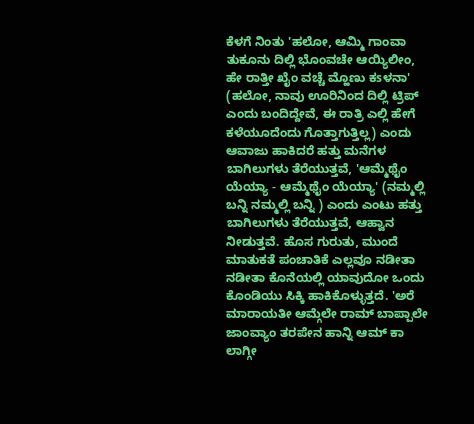ಕೆಳಗೆ ನಿಂತು 'ಹಲೋ, ಆಮ್ಮಿ ಗಾಂವಾ ತುಕೂನು ದಿಲ್ಲಿ ಭೊಂವಚೇ ಆಯ್ಯಿಲೀಂ, ಹೇ ರಾತ್ತೀ ಖೈಂ ವಚ್ಚೆ ಮ್ಹೊಣು ಕsಳನಾ' (ಹಲೋ, ನಾವು ಊರಿನಿಂದ ದಿಲ್ಲಿ ಟ್ರಿಪ್ ಎಂದು ಬಂದಿದ್ದೇವೆ, ಈ ರಾತ್ರಿ ಎಲ್ಲಿ ಹೇಗೆ ಕಳೆಯೂದೆಂದು ಗೊತ್ತಾಗುತ್ತಿಲ್ಲ) ಎಂದು ಆವಾಜು ಹಾಕಿದರೆ ಹತ್ತು ಮನೆಗಳ ಬಾಗಿಲುಗಳು ತೆರೆಯುತ್ತವೆ, 'ಆಮ್ಮೆಥೈಂ ಯೆಯ್ಯಾ - ಆಮ್ಮೆಥೈಂ ಯೆಯ್ಯಾ' (ನಮ್ಮಲ್ಲಿ ಬನ್ನಿ ನಮ್ಮಲ್ಲಿ ಬನ್ನಿ ) ಎಂದು ಎಂಟು ಹತ್ತು ಬಾಗಿಲುಗಳು ತೆರೆಯುತ್ತವೆ, ಆಹ್ವಾನ ನೀಡುತ್ತವೆ. ಹೊಸ ಗುರುತು, ಮುಂದೆ ಮಾತುಕತೆ ಪಂಚಾತಿಕೆ ಎಲ್ಲವೂ ನಡೀತಾ ನಡೀತಾ ಕೊನೆಯಲ್ಲಿ ಯಾವುದೋ ಒಂದು ಕೊಂಡಿಯು ಸಿಕ್ಕಿ ಹಾಕಿಕೊಳ್ಳುತ್ತದೆ. 'ಅರೆ ಮಾರಾಯತೀ ಆಮ್ಗೆಲೇ ರಾಮ್ ಬಾಪ್ಪಾಲೇ ಜಾಂವ್ಯಾಂ ತರಪೇನ ಹಾನ್ನಿ ಆಮ್ ಕಾ ಲಾಗ್ಗೀ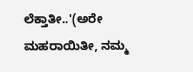ಲೆಕ್ತಾತೀ..'(ಅರೇ ಮಹರಾಯಿತೀ, ನಮ್ಮ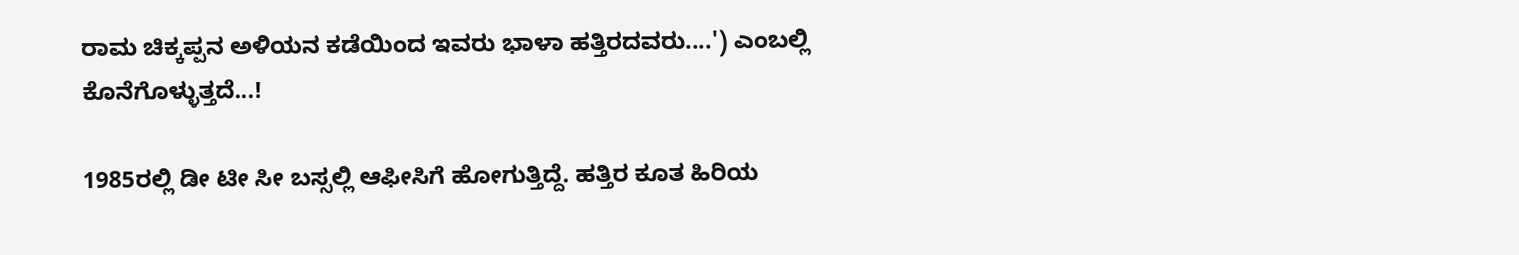ರಾಮ ಚಿಕ್ಕಪ್ಪನ ಅಳಿಯನ ಕಡೆಯಿಂದ ಇವರು ಭಾಳಾ ಹತ್ತಿರದವರು....') ಎಂಬಲ್ಲಿ ಕೊನೆಗೊಳ್ಳುತ್ತದೆ...!

1985ರಲ್ಲಿ ಡೀ ಟೀ ಸೀ ಬಸ್ಸಲ್ಲಿ ಆಫೀಸಿಗೆ ಹೋಗುತ್ತಿದ್ದೆ. ಹತ್ತಿರ ಕೂತ ಹಿರಿಯ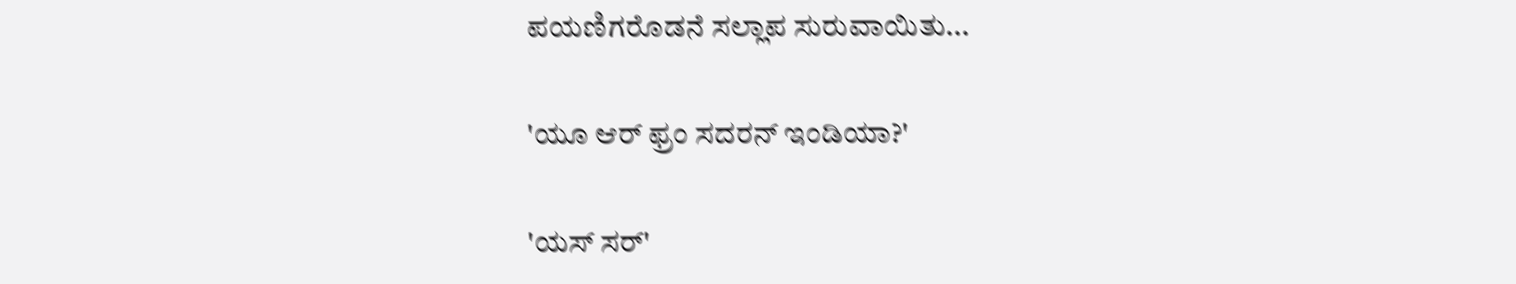ಪಯಣಿಗರೊಡನೆ ಸಲ್ಲಾಪ ಸುರುವಾಯಿತು...

'ಯೂ ಆರ್ ಫ್ರಂ ಸದರನ್ ಇಂಡಿಯಾ?'

'ಯಸ್ ಸರ್'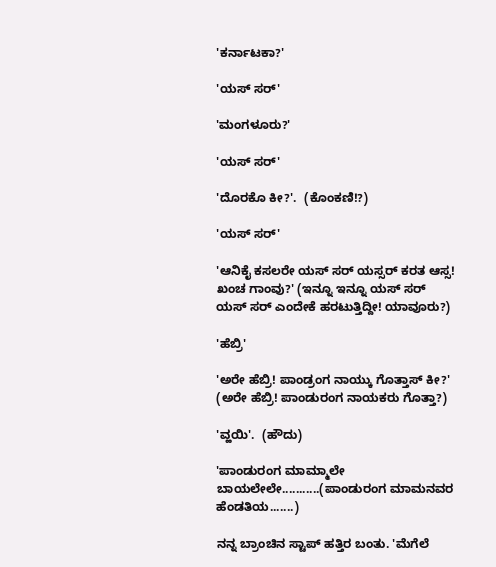'ಕರ್ನಾಟಕಾ?'

'ಯಸ್ ಸರ್'

'ಮಂಗಳೂರು?'

'ಯಸ್ ಸರ್'

'ದೊರಕೊ ಕೀ?'.  (ಕೊಂಕಣಿ!?)

'ಯಸ್ ಸರ್'

'ಆನಿಕೈ ಕಸಲರೇ ಯಸ್ ಸರ್ ಯಸ್ಸರ್ ಕರತ ಆಸ್ಸ! ಖಂಚ ಗಾಂವು?' (ಇನ್ನೂ ಇನ್ನೂ ಯಸ್ ಸರ್ ಯಸ್ ಸರ್ ಎಂದೇಕೆ ಹರಟುತ್ತಿದ್ದೀ! ಯಾವೂರು?)

'ಹೆಬ್ರಿ'

'ಅರೇ ಹೆಬ್ರಿ! ಪಾಂಡ್ರಂಗ ನಾಯ್ಕು ಗೊತ್ತಾಸ್ ಕೀ?' (ಅರೇ ಹೆಬ್ರಿ! ಪಾಂಡುರಂಗ ನಾಯಕರು ಗೊತ್ತಾ?)

'ವ್ಹಯಿ'.  (ಹೌದು)

'ಪಾಂಡುರಂಗ ಮಾಮ್ಮಾಲೇ ಬಾಯಲೇಲೇ...........(ಪಾಂಡುರಂಗ ಮಾಮನವರ ಹೆಂಡತಿಯ.......)

ನನ್ನ ಬ್ರಾಂಚಿನ ಸ್ಟಾಪ್ ಹತ್ತಿರ ಬಂತು. 'ಮೆಗೆಲೆ‌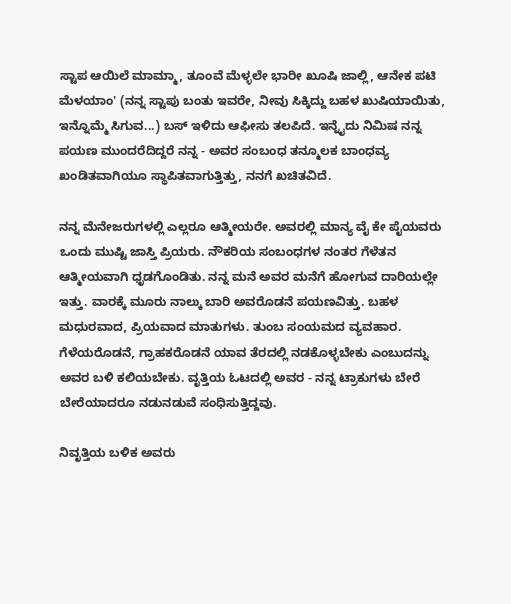ಸ್ಟಾಪ ಆಯಿಲೆ ಮಾಮ್ಮಾ, ತೂಂವೆ ಮೆಳ್ಳಲೇ ಭಾರೀ ಖೂಷಿ ಜಾಲ್ಲಿ, ಆನೇಕ ಪಟಿ ಮೆಳಯಾಂ' (ನನ್ನ ಸ್ಟಾಪು ಬಂತು ಇವರೇ, ನೀವು ಸಿಕ್ಕಿದ್ದು ಬಹಳ ಖುಷಿಯಾಯಿತು, ಇನ್ನೊಮ್ಮೆ ಸಿಗುವ...) ಬಸ್ ಇಳಿದು ಆಫೀಸು ತಲಪಿದೆ. ಇನ್ನೈದು ನಿಮಿಷ ನನ್ನ ಪಯಣ ಮುಂದರೆದಿದ್ದರೆ ನನ್ನ - ಅವರ ಸಂಬಂಧ ತನ್ಮೂಲಕ ಬಾಂಧವ್ಯ ಖಂಡಿತವಾಗಿಯೂ ಸ್ಥಾಪಿತವಾಗುತ್ತಿತ್ತು, ನನಗೆ ಖಚಿತವಿದೆ.

ನನ್ನ ಮೆನೇಜರುಗಳಲ್ಲಿ ಎಲ್ಲರೂ ಆತ್ಮೀಯರೇ. ಅವರಲ್ಲಿ ಮಾನ್ಯ ವೈ ಕೇ ಪೈಯವರು ಒಂದು ಮುಷ್ಟಿ ಜಾಸ್ತಿ ಪ್ರಿಯರು. ನೌಕರಿಯ ಸಂಬಂಧಗಳ ನಂತರ ಗೆಳೆತನ ಆತ್ಮೀಯವಾಗಿ ಧೃಡಗೊಂಡಿತು. ನನ್ನ ಮನೆ ಅವರ ಮನೆಗೆ ಹೋಗುವ ದಾರಿಯಲ್ಲೇ ಇತ್ತು. ವಾರಕ್ಕೆ ಮೂರು ನಾಲ್ಕು ಬಾರಿ ಅವರೊಡನೆ ಪಯಣವಿತ್ತು. ಬಹಳ ಮಧುರವಾದ, ಪ್ರಿಯವಾದ ಮಾತುಗಳು. ತುಂಬ ಸಂಯಮದ ವ್ಯವಹಾರ. ಗೆಳೆಯರೊಡನೆ, ಗ್ರಾಹಕರೊಡನೆ ಯಾವ ತೆರದಲ್ಲಿ ನಡಕೊಳ್ಳಬೇಕು ಎಂಬುದನ್ನು ಅವರ ಬಳಿ ಕಲಿಯಬೇಕು. ವೃತ್ತಿಯ ಓಟದಲ್ಲಿ ಅವರ - ನನ್ನ ಟ್ರಾಕುಗಳು ಬೇರೆ ಬೇರೆಯಾದರೂ ನಡುನಡುವೆ ಸಂಧಿಸುತ್ತಿದ್ದವು.

ನಿವೃತ್ತಿಯ ಬಳಿಕ ಅವರು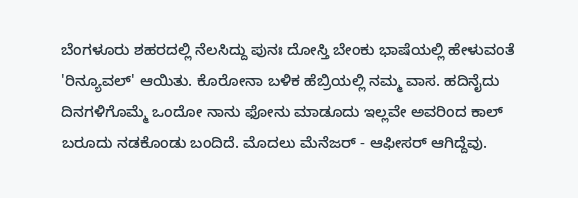ಬೆಂಗಳೂರು ಶಹರದಲ್ಲಿ ನೆಲಸಿದ್ದು ಪುನಃ ದೋಸ್ತಿ ಬೇಂಕು ಭಾಷೆಯಲ್ಲಿ ಹೇಳುವಂತೆ 'ರಿನ್ಯೂವಲ್' ಆಯಿತು. ಕೊರೋನಾ ಬಳಿಕ ಹೆಬ್ರಿಯಲ್ಲಿ ನಮ್ಮ ವಾಸ. ಹದಿನೈದು ದಿನಗಳಿಗೊಮ್ಮೆ ಒಂದೋ ನಾನು ಫೋನು ಮಾಡೂದು ಇಲ್ಲವೇ ಅವರಿಂದ ಕಾಲ್ ಬರೂದು ನಡಕೊಂಡು ಬಂದಿದೆ. ಮೊದಲು ಮೆನೆಜರ್ - ಆಫೀಸರ್ ಆಗಿದ್ದೆವು.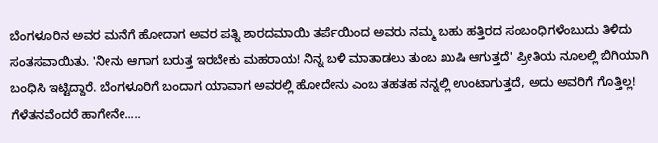ಬೆಂಗಳೂರಿನ ಅವರ ಮನೆಗೆ ಹೋದಾಗ ಅವರ ಪತ್ನಿ ಶಾರದಮಾಯಿ ತರ್ಪೆಯಿಂದ ಅವರು ನಮ್ಮ ಬಹು‌ ಹತ್ತಿರದ ಸಂಬಂಧಿಗಳೆಂಬುದು ತಿಳಿದು ಸಂತಸವಾಯಿತು. 'ನೀನು ಆಗಾಗ ಬರುತ್ತ ಇರಬೇಕು ಮಹರಾಯ! ನಿನ್ನ ಬಳಿ ಮಾತಾಡಲು ತುಂಬ ಖುಷಿ ಆಗುತ್ತದೆ' ಪ್ರೀತಿಯ ನೂಲಲ್ಲಿ ಬಿಗಿಯಾಗಿ ಬಂಧಿಸಿ ಇಟ್ಟಿದ್ದಾರೆ. ಬೆಂಗಳೂರಿಗೆ ಬಂದಾಗ ಯಾವಾಗ ಅವರಲ್ಲಿ ಹೋದೇನು ಎಂಬ ತಹತಹ ನನ್ನಲ್ಲಿ ಉಂಟಾಗುತ್ತದೆ, ಅದು ಅವರಿಗೆ ಗೊತ್ತಿಲ್ಲ! ಗೆಳೆತನವೆಂದರೆ ಹಾಗೇನೇ.....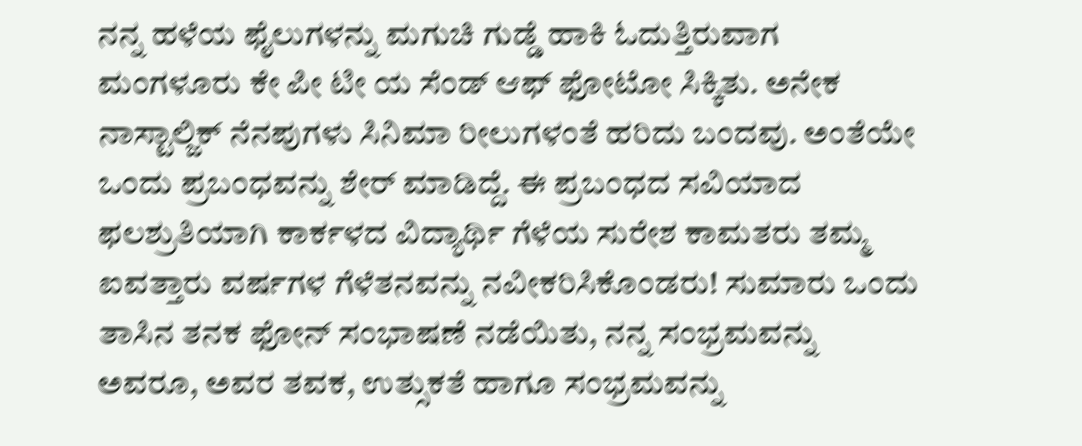ನನ್ನ ಹಳೆಯ ಫೈಲುಗಳನ್ನು ಮಗುಚಿ ಗುಡ್ಡೆ ಹಾಕಿ ಓದುತ್ತಿರುವಾಗ ಮಂಗಳೂರು ಕೇ ಪೀ ಟೀ ಯ ಸೆಂಡ್ ಆಫ್ ಫೋಟೋ ಸಿಕ್ಕಿತು. ಅನೇಕ ನಾಸ್ಟಾಲ್ಜಿಕ್ ನೆನಪುಗಳು ಸಿನಿಮಾ ರೀಲುಗಳಂತೆ ಹರಿದು ಬಂದವು. ಅಂತೆಯೇ ಒಂದು ಪ್ರಬಂಧವನ್ನು ಶೇರ್ ಮಾಡಿದ್ದೆ. ಈ ಪ್ರಬಂಧದ ಸವಿಯಾದ ಫಲಶ್ರುತಿಯಾಗಿ ಕಾರ್ಕಳದ ವಿದ್ಯಾರ್ಥಿ ಗೆಳೆಯ ಸುರೇಶ ಕಾಮತರು ತಮ್ಮ ಐವತ್ತಾರು ವರ್ಷಗಳ ಗೆಳೆತನವನ್ನು ನವೀಕರಿಸಿಕೊಂಡರು! ಸುಮಾರು ಒಂದು ತಾಸಿನ ತನಕ ಫೋನ್ ಸಂಭಾಷಣೆ ನಡೆಯಿತು, ನನ್ನ ಸಂಭ್ರಮವನ್ನು ಅವರೂ, ಅವರ ತವಕ, ಉತ್ಸುಕತೆ ಹಾಗೂ ಸಂಭ್ರಮವನ್ನು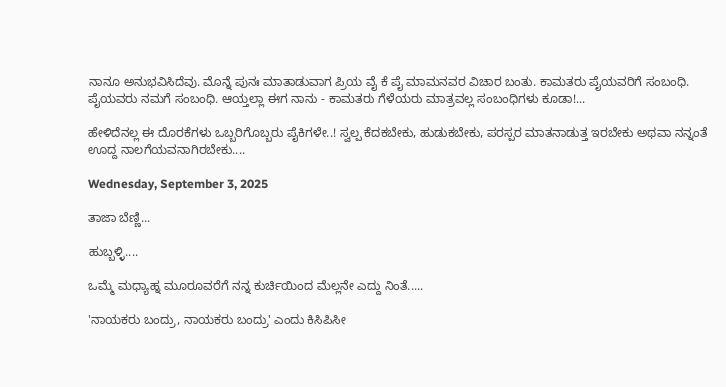ನಾನೂ ಅನುಭವಿಸಿದೆವು. ಮೊನ್ನೆ ಪುನಃ ಮಾತಾಡುವಾಗ ಪ್ರಿಯ ವೈ ಕೆ ಪೈ ಮಾಮನವರ ವಿಚಾರ ಬಂತು. ಕಾಮತರು ಪೈಯವರಿಗೆ ಸಂಬಂಧಿ. ಪೈಯವರು ನಮಗೆ ಸಂಬಂಧಿ. ಆಯ್ತಲ್ಲಾ ಈಗ ನಾನು - ಕಾಮತರು ಗೆಳೆಯರು ಮಾತ್ರವಲ್ಲ ಸಂಬಂಧಿಗಳು ಕೂಡಾ!...

ಹೇಳಿದೆನಲ್ಲ ಈ ದೊರಕೆಗಳು ಒಬ್ಬರಿಗೊಬ್ಬರು ಪೈಕಿಗಳೇ..! ಸ್ವಲ್ಪ ಕೆದಕಬೇಕು, ಹುಡುಕಬೇಕು, ಪರಸ್ಪರ ಮಾತನಾಡುತ್ತ ಇರಬೇಕು ಅಥವಾ ನನ್ನಂತೆ ಊದ್ದ ನಾಲಗೆಯವನಾಗಿರಬೇಕು....

Wednesday, September 3, 2025

ತಾಜಾ ಬೆಣ್ಣಿ...

ಹುಬ್ಬಳ್ಳಿ....

ಒಮ್ಮೆ ಮಧ್ಯಾಹ್ನ ಮೂರೂವರೆಗೆ ನನ್ನ ಕುರ್ಚಿಯಿಂದ ಮೆಲ್ಲನೇ ಎದ್ದು ನಿಂತೆ.....

'ನಾಯಕರು ಬಂದ್ರು, ನಾಯಕರು ಬಂದ್ರು' ಎಂದು ಕಿಸಿಪಿಸೀ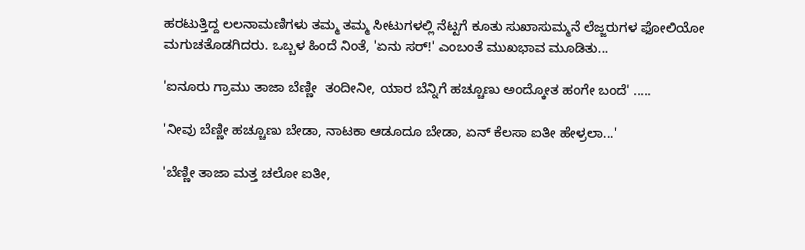ಹರಟುತ್ತಿದ್ದ ಲಲನಾಮಣಿಗಳು ತಮ್ಮ ತಮ್ಮ ಸೀಟುಗಳಲ್ಲಿ ನೆಟ್ಟಗೆ ಕೂತು ಸುಖಾಸುಮ್ಮನೆ ಲೆಜ್ಜರುಗಳ ಫೋಲಿಯೋ ಮಗುಚತೊಡಗಿದರು. ಒಬ್ಬಳ ಹಿಂದೆ ನಿಂತೆ, 'ಏನು ಸರ್!' ಎಂಬಂತೆ ಮುಖಭಾವ ಮೂಡಿತು...

'ಐನೂರು ಗ್ರಾಮು ತಾಜಾ ಬೆಣ್ಣೀ  ತಂದೀನೀ, ಯಾರ ಬೆನ್ನಿಗೆ ಹಚ್ಚೂಣು ಅಂದ್ಕೋತ ಹಂಗೇ ಬಂದೆ' .....

'ನೀವು ಬೆಣ್ಣೀ ಹಚ್ಚೂಣು ಬೇಡಾ, ನಾಟಕಾ ಆಡೂದೂ ಬೇಡಾ, ಏನ್ ಕೆಲಸಾ ಐತೀ ಹೇಳ್ರಲಾ...'

'ಬೆಣ್ಣೀ ತಾಜಾ ಮತ್ತ ಚಲೋ ಐತೀ,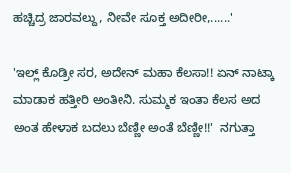ಹಚ್ಚಿದ್ರ ಜಾರವಲ್ದು, ನೀವೇ ಸೂಕ್ತ ಅದೀರೀ,......'

'ಇಲ್ಲ್ ಕೊಡ್ರೀ ಸರ, ಅದೇನ್ ಮಹಾ ಕೆಲಸಾ!! ಏನ್ ನಾಟ್ಕಾ ಮಾಡಾಕ ಹತ್ತೀರಿ ಅಂತೀನಿ. ಸುಮ್ಮಕ ಇಂತಾ ಕೆಲಸ ಅದ ಅಂತ ಹೇಳಾಕ ಬದಲು ಬೆಣ್ಣೀ ಅಂತೆ ಬೆಣ್ಣೀ!!'  ನಗುತ್ತಾ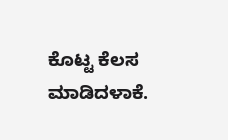ಕೊಟ್ಟ ಕೆಲಸ ಮಾಡಿದಳಾಕೆ.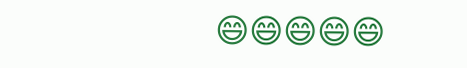😄😄😄😄😄